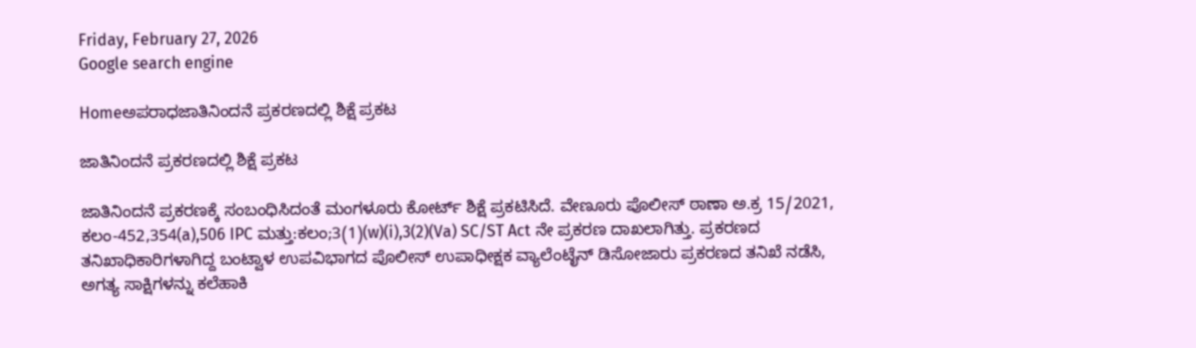Friday, February 27, 2026
Google search engine

Homeಅಪರಾಧಜಾತಿನಿಂದನೆ ಪ್ರಕರಣದಲ್ಲಿ ಶಿಕ್ಷೆ ಪ್ರಕಟ

ಜಾತಿನಿಂದನೆ ಪ್ರಕರಣದಲ್ಲಿ ಶಿಕ್ಷೆ ಪ್ರಕಟ

ಜಾತಿನಿಂದನೆ ಪ್ರಕರಣಕ್ಕೆ ಸಂಬಂಧಿಸಿದಂತೆ ಮಂಗಳೂರು ಕೋರ್ಟ್ ಶಿಕ್ಷೆ ಪ್ರಕಟಿಸಿದೆ. ವೇಣೂರು ಪೊಲೀಸ್‌ ಠಾಣಾ ಅ.ಕ್ರ 15/2021, ಕಲಂ-452,354(a),506 IPC ಮತ್ತು:ಕಲಂ;3(1)(w)(i),3(2)(Va) SC/ST Act ನೇ ಪ್ರಕರಣ ದಾಖಲಾಗಿತ್ತು. ಪ್ರಕರಣದ ತನಿಖಾಧಿಕಾರಿಗಳಾಗಿದ್ದ ಬಂಟ್ವಾಳ ಉಪವಿಭಾಗದ ಪೊಲೀಸ್‌ ಉಪಾಧೀಕ್ಷಕ ವ್ಯಾಲೆಂಟೈನ್ ಡಿಸೋಜಾರು ಪ್ರಕರಣದ ತನಿಖೆ ನಡೆಸಿ, ಅಗತ್ಯ ಸಾಕ್ಷಿಗಳನ್ನು ಕಲೆಹಾಕಿ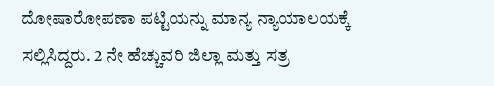ದೋಷಾರೋಪಣಾ ಪಟ್ಟಿಯನ್ನು ಮಾನ್ಯ ನ್ಯಾಯಾಲಯಕ್ಕೆ ಸಲ್ಲಿಸಿದ್ದರು. 2 ನೇ ಹೆಚ್ಚುವರಿ ಜಿಲ್ಲಾ ಮತ್ತು ಸತ್ರ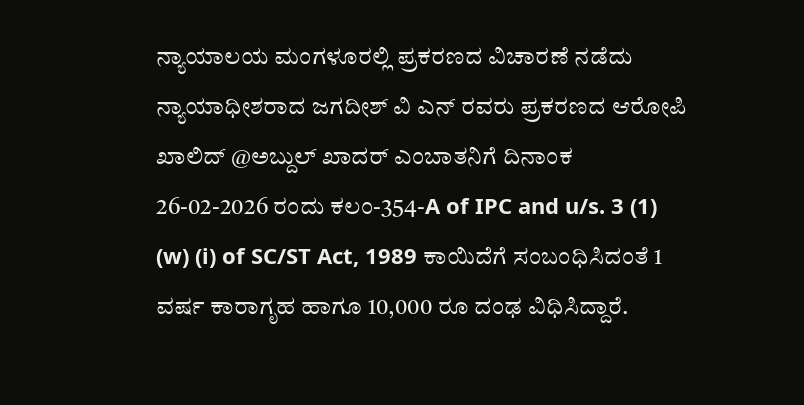ನ್ಯಾಯಾಲಯ ಮಂಗಳೂರಲ್ಲಿ ಪ್ರಕರಣದ ವಿಚಾರಣೆ ನಡೆದು ನ್ಯಾಯಾಧೀಶರಾದ ಜಗದೀಶ್‌ ವಿ ಎನ್‌ ರವರು ಪ್ರಕರಣದ ಆರೋಪಿ ಖಾಲಿದ್ @ಅಬ್ದುಲ್ ಖಾದರ್ ಎಂಬಾತನಿಗೆ ದಿನಾಂಕ 26-02-2026 ರಂದು ಕಲಂ-354-A of IPC and u/s. 3 (1) (w) (i) of SC/ST Act, 1989 ಕಾಯಿದೆಗೆ ಸಂಬಂಧಿಸಿದಂತೆ 1 ವರ್ಷ ಕಾರಾಗೃಹ ಹಾಗೂ 10,000 ರೂ ದಂಢ ವಿಧಿಸಿದ್ದಾರೆ.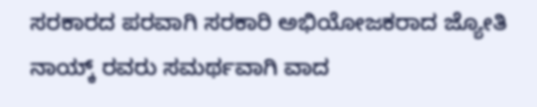ಸರಕಾರದ ಪರವಾಗಿ ಸರಕಾರಿ ಅಭಿಯೋಜಕರಾದ ಜ್ಯೋತಿ ನಾಯ್ಕ್‌ ರವರು ಸಮರ್ಥವಾಗಿ ವಾದ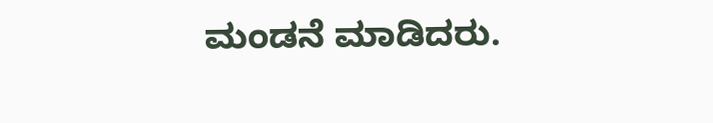ಮಂಡನೆ ಮಾಡಿದರು.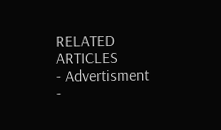RELATED ARTICLES
- Advertisment -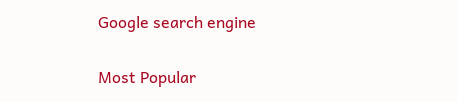Google search engine

Most Popular